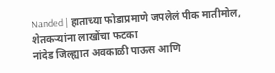Nanded | हाताच्या फोडाप्रमाणे जपलेलं पीक मातीमोल, शेतकऱ्यांना लाखोंचा फटका
नांदेड जिल्ह्यात अवकाळी पाऊस आणि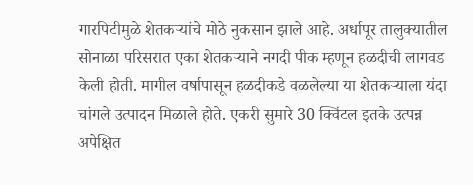गारपिटीमुळे शेतकऱ्यांचे मोठे नुकसान झाले आहे. अर्धापूर तालुक्यातील सोनाळा परिसरात एका शेतकऱ्याने नगदी पीक म्हणून हळदीची लागवड केली होती. मागील वर्षापासून हळदीकडे वळलेल्या या शेतकऱ्याला यंदा चांगले उत्पादन मिळाले होते. एकरी सुमारे 30 क्विंटल इतके उत्पन्न अपेक्षित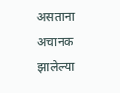असताना अचानक झालेल्या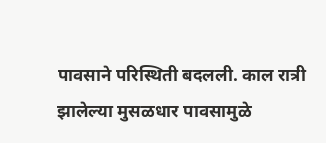पावसाने परिस्थिती बदलली. काल रात्री झालेल्या मुसळधार पावसामुळे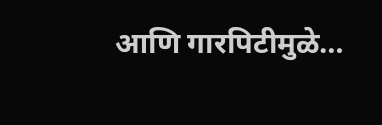आणि गारपिटीमुळे…